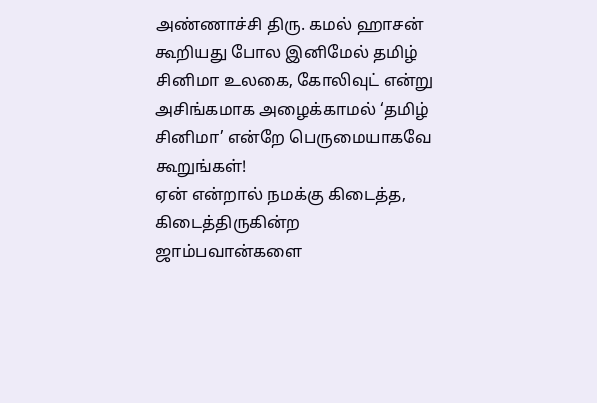அண்ணாச்சி திரு. கமல் ஹாசன் கூறியது போல இனிமேல் தமிழ் சினிமா உலகை, கோலிவுட் என்று அசிங்கமாக அழைக்காமல் ‘தமிழ் சினிமா’ என்றே பெருமையாகவே கூறுங்கள்!
ஏன் என்றால் நமக்கு கிடைத்த, கிடைத்திருகின்ற ஜாம்பவான்களை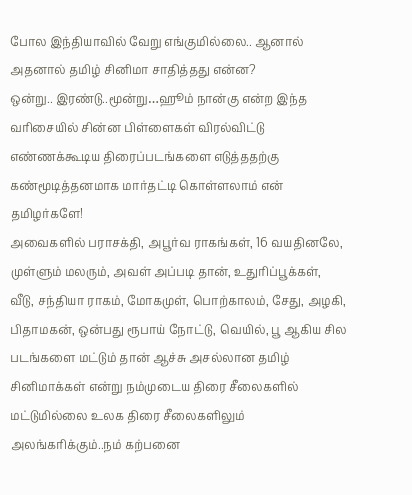போல இந்தியாவில் வேறு எங்குமில்லை.. ஆனால் அதனால் தமிழ் சினிமா சாதித்தது என்ன?
ஒன்று.. இரண்டு..மூன்று…ஹூம் நான்கு என்ற இந்த வரிசையில் சின்ன பிள்ளைகள் விரல்விட்டு எண்ணக்கூடிய திரைப்படங்களை எடுத்ததற்கு கண்மூடித்தனமாக மார்தட்டி கொள்ளலாம் என் தமிழர்களே!
அவைகளில் பராசக்தி, அபூர்வ ராகங்கள், 16 வயதினலே, முள்ளும் மலரும், அவள் அப்படி தான், உதுரிப்பூக்கள், வீடு, சந்தியா ராகம், மோகமுள், பொற்காலம், சேது, அழகி, பிதாமகன், ஒன்பது ரூபாய் நோட்டு, வெயில், பூ ஆகிய சில படங்களை மட்டும் தான் ஆச்சு அசல்லான தமிழ் சினிமாக்கள் என்று நம்முடைய திரை சீலைகளில் மட்டுமில்லை உலக திரை சீலைகளிலும் அலங்கரிக்கும்..நம் கற்பனை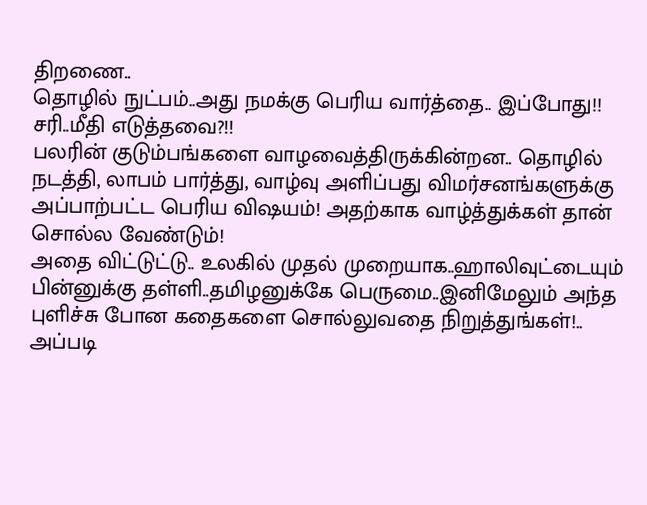திறணை..
தொழில் நுட்பம்..அது நமக்கு பெரிய வார்த்தை.. இப்போது!!
சரி..மீதி எடுத்தவை?!!
பலரின் குடும்பங்களை வாழவைத்திருக்கின்றன.. தொழில் நடத்தி, லாபம் பார்த்து, வாழ்வு அளிப்பது விமர்சனங்களுக்கு அப்பாற்பட்ட பெரிய விஷயம்! அதற்காக வாழ்த்துக்கள் தான் சொல்ல வேண்டும்!
அதை விட்டுட்டு.. உலகில் முதல் முறையாக..ஹாலிவுட்டையும் பின்னுக்கு தள்ளி..தமிழனுக்கே பெருமை..இனிமேலும் அந்த புளிச்சு போன கதைகளை சொல்லுவதை நிறுத்துங்கள்!.. அப்படி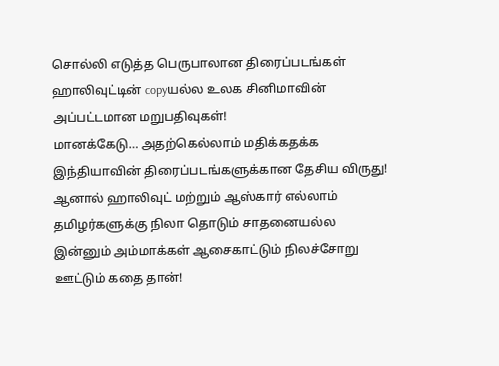சொல்லி எடுத்த பெருபாலான திரைப்படங்கள் ஹாலிவுட்டின் copyயல்ல உலக சினிமாவின் அப்பட்டமான மறுபதிவுகள்!
மானக்கேடு… அதற்கெல்லாம் மதிக்கதக்க இந்தியாவின் திரைப்படங்களுக்கான தேசிய விருது!
ஆனால் ஹாலிவுட் மற்றும் ஆஸ்கார் எல்லாம் தமிழர்களுக்கு நிலா தொடும் சாதனையல்ல இன்னும் அம்மாக்கள் ஆசைகாட்டும் நிலச்சோறு ஊட்டும் கதை தான்!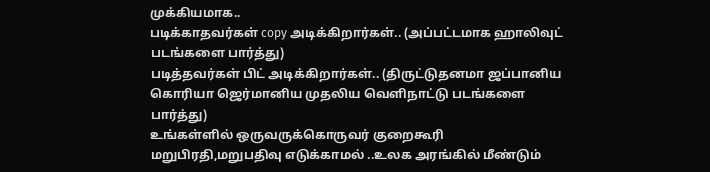முக்கியமாக..
படிக்காதவர்கள் copy அடிக்கிறார்கள்.. (அப்பட்டமாக ஹாலிவுட் படங்களை பார்த்து)
படித்தவர்கள் பிட் அடிக்கிறார்கள்.. (திருட்டுதனமா ஜப்பானிய கொரியா ஜெர்மானிய முதலிய வெளிநாட்டு படங்களை பார்த்து)
உங்கள்ளில் ஒருவருக்கொருவர் குறைகூரி மறுபிரதி,மறுபதிவு எடுக்காமல் ..உலக அரங்கில் மீண்டும்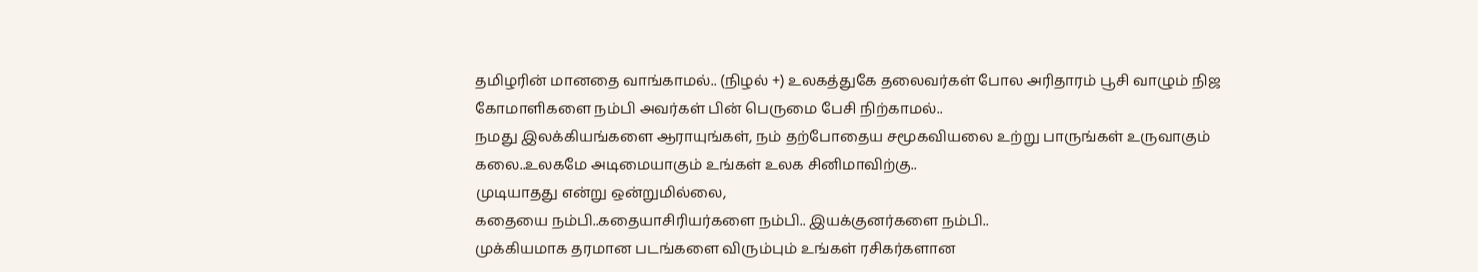தமிழரின் மானதை வாங்காமல்.. (நிழல் +) உலகத்துகே தலைவர்கள் போல அரிதாரம் பூசி வாழும் நிஜ கோமாளிகளை நம்பி அவர்கள் பின் பெருமை பேசி நிற்காமல்..
நமது இலக்கியங்களை ஆராயுங்கள், நம் தற்போதைய சமூகவியலை உற்று பாருங்கள் உருவாகும் கலை..உலகமே அடிமையாகும் உங்கள் உலக சினிமாவிற்கு..
முடியாதது என்று ஒன்றுமில்லை,
கதையை நம்பி..கதையாசிரியர்களை நம்பி.. இயக்குனர்களை நம்பி..
முக்கியமாக தரமான படங்களை விரும்பும் உங்கள் ரசிகர்களான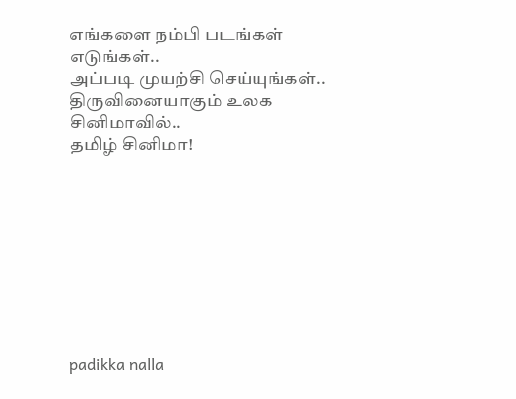எங்களை நம்பி படங்கள் எடுங்கள்..
அப்படி முயற்சி செய்யுங்கள்..
திருவினையாகும் உலக சினிமாவில்..
தமிழ் சினிமா!









padikka nalla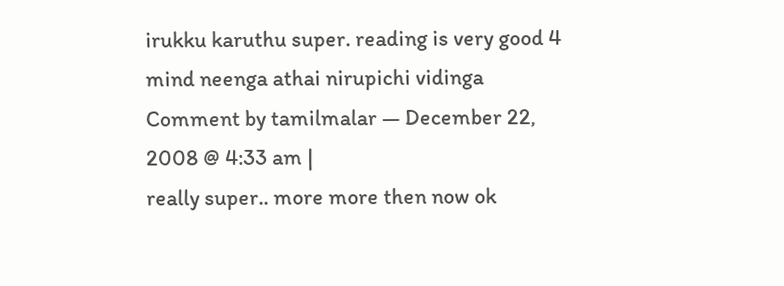irukku karuthu super. reading is very good 4 mind neenga athai nirupichi vidinga
Comment by tamilmalar — December 22, 2008 @ 4:33 am |
really super.. more more then now ok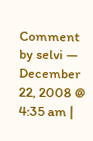Comment by selvi — December 22, 2008 @ 4:35 am |